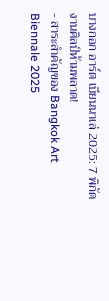บางกอก อาร์ต เบียนนาเล่ 2025: 7 พิกัดงานศิลป์ห้ามพลาด!
- สาระสำคัญของ Bangkok Art Biennale 2025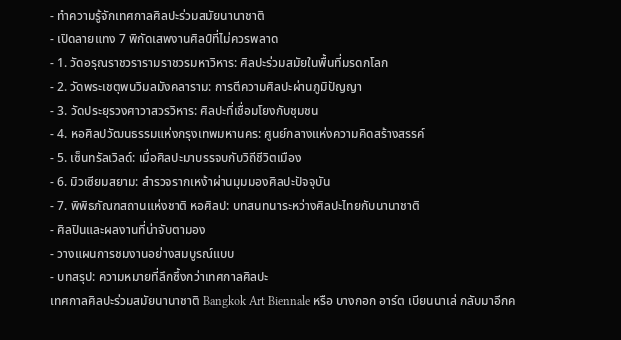- ทำความรู้จักเทศกาลศิลปะร่วมสมัยนานาชาติ
- เปิดลายแทง 7 พิกัดเสพงานศิลป์ที่ไม่ควรพลาด
- 1. วัดอรุณราชวรารามราชวรมหาวิหาร: ศิลปะร่วมสมัยในพื้นที่มรดกโลก
- 2. วัดพระเชตุพนวิมลมังคลาราม: การตีความศิลปะผ่านภูมิปัญญา
- 3. วัดประยุรวงศาวาสวรวิหาร: ศิลปะที่เชื่อมโยงกับชุมชน
- 4. หอศิลปวัฒนธรรมแห่งกรุงเทพมหานคร: ศูนย์กลางแห่งความคิดสร้างสรรค์
- 5. เซ็นทรัลเวิลด์: เมื่อศิลปะมาบรรจบกับวิถีชีวิตเมือง
- 6. มิวเซียมสยาม: สำรวจรากเหง้าผ่านมุมมองศิลปะปัจจุบัน
- 7. พิพิธภัณฑสถานแห่งชาติ หอศิลป: บทสนทนาระหว่างศิลปะไทยกับนานาชาติ
- ศิลปินและผลงานที่น่าจับตามอง
- วางแผนการชมงานอย่างสมบูรณ์แบบ
- บทสรุป: ความหมายที่ลึกซึ้งกว่าเทศกาลศิลปะ
เทศกาลศิลปะร่วมสมัยนานาชาติ Bangkok Art Biennale หรือ บางกอก อาร์ต เบียนนาเล่ กลับมาอีกค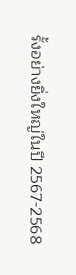รั้งอย่างยิ่งใหญ่ในปี 2567-2568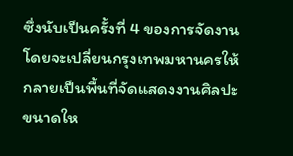ซึ่งนับเป็นครั้งที่ 4 ของการจัดงาน โดยจะเปลี่ยนกรุงเทพมหานครให้กลายเป็นพื้นที่จัดแสดงงานศิลปะขนาดให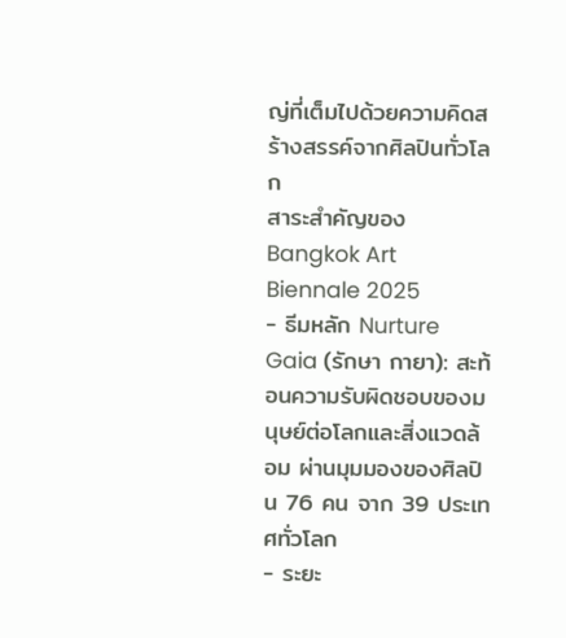ญ่ที่เต็มไปด้วยความคิดสร้างสรรค์จากศิลปินทั่วโลก
สาระสำคัญของ Bangkok Art Biennale 2025
- ธีมหลัก Nurture Gaia (รักษา กายา): สะท้อนความรับผิดชอบของมนุษย์ต่อโลกและสิ่งแวดล้อม ผ่านมุมมองของศิลปิน 76 คน จาก 39 ประเทศทั่วโลก
- ระยะ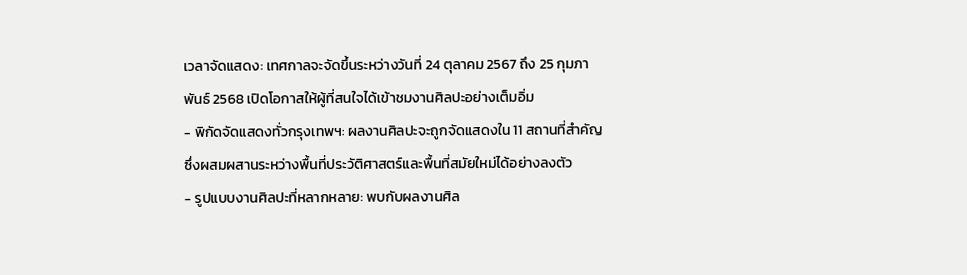เวลาจัดแสดง: เทศกาลจะจัดขึ้นระหว่างวันที่ 24 ตุลาคม 2567 ถึง 25 กุมภาพันธ์ 2568 เปิดโอกาสให้ผู้ที่สนใจได้เข้าชมงานศิลปะอย่างเต็มอิ่ม
- พิกัดจัดแสดงทั่วกรุงเทพฯ: ผลงานศิลปะจะถูกจัดแสดงใน 11 สถานที่สำคัญ ซึ่งผสมผสานระหว่างพื้นที่ประวัติศาสตร์และพื้นที่สมัยใหม่ได้อย่างลงตัว
- รูปแบบงานศิลปะที่หลากหลาย: พบกับผลงานศิล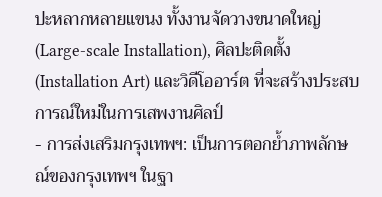ปะหลากหลายแขนง ทั้งงานจัดวางขนาดใหญ่ (Large-scale Installation), ศิลปะติดตั้ง (Installation Art) และวิดีโออาร์ต ที่จะสร้างประสบการณ์ใหม่ในการเสพงานศิลป์
- การส่งเสริมกรุงเทพฯ: เป็นการตอกย้ำภาพลักษณ์ของกรุงเทพฯ ในฐา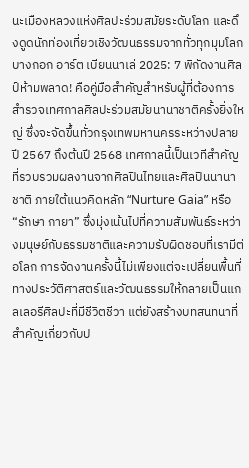นะเมืองหลวงแห่งศิลปะร่วมสมัยระดับโลก และดึงดูดนักท่องเที่ยวเชิงวัฒนธรรมจากทั่วทุกมุมโลก
บางกอก อาร์ต เบียนนาเล่ 2025: 7 พิกัดงานศิลป์ห้ามพลาด! คือคู่มือสำคัญสำหรับผู้ที่ต้องการสำรวจเทศกาลศิลปะร่วมสมัยนานาชาติครั้งยิ่งใหญ่ ซึ่งจะจัดขึ้นทั่วกรุงเทพมหานครระหว่างปลายปี 2567 ถึงต้นปี 2568 เทศกาลนี้เป็นเวทีสำคัญที่รวบรวมผลงานจากศิลปินไทยและศิลปินนานาชาติ ภายใต้แนวคิดหลัก “Nurture Gaia” หรือ “รักษา กายา” ซึ่งมุ่งเน้นไปที่ความสัมพันธ์ระหว่างมนุษย์กับธรรมชาติและความรับผิดชอบที่เรามีต่อโลก การจัดงานครั้งนี้ไม่เพียงแต่จะเปลี่ยนพื้นที่ทางประวัติศาสตร์และวัฒนธรรมให้กลายเป็นแกลเลอรีศิลปะที่มีชีวิตชีวา แต่ยังสร้างบทสนทนาที่สำคัญเกี่ยวกับป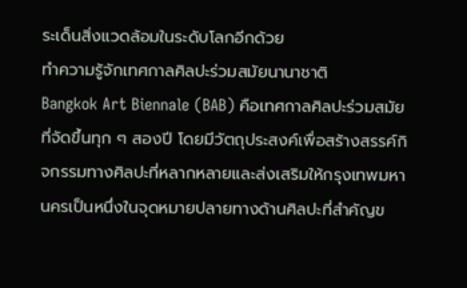ระเด็นสิ่งแวดล้อมในระดับโลกอีกด้วย
ทำความรู้จักเทศกาลศิลปะร่วมสมัยนานาชาติ
Bangkok Art Biennale (BAB) คือเทศกาลศิลปะร่วมสมัยที่จัดขึ้นทุก ๆ สองปี โดยมีวัตถุประสงค์เพื่อสร้างสรรค์กิจกรรมทางศิลปะที่หลากหลายและส่งเสริมให้กรุงเทพมหานครเป็นหนึ่งในจุดหมายปลายทางด้านศิลปะที่สำคัญข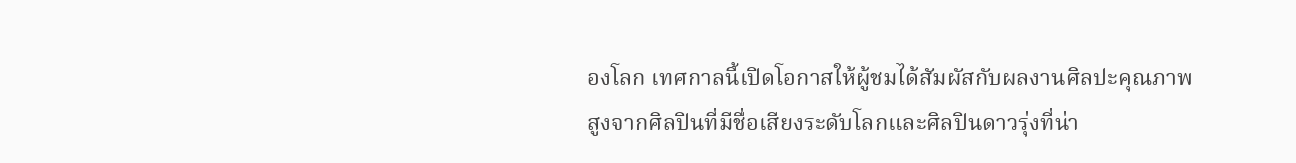องโลก เทศกาลนี้เปิดโอกาสให้ผู้ชมได้สัมผัสกับผลงานศิลปะคุณภาพสูงจากศิลปินที่มีชื่อเสียงระดับโลกและศิลปินดาวรุ่งที่น่า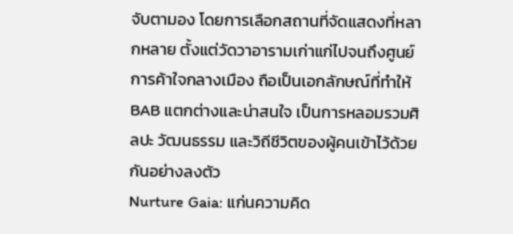จับตามอง โดยการเลือกสถานที่จัดแสดงที่หลากหลาย ตั้งแต่วัดวาอารามเก่าแก่ไปจนถึงศูนย์การค้าใจกลางเมือง ถือเป็นเอกลักษณ์ที่ทำให้ BAB แตกต่างและน่าสนใจ เป็นการหลอมรวมศิลปะ วัฒนธรรม และวิถีชีวิตของผู้คนเข้าไว้ด้วยกันอย่างลงตัว
Nurture Gaia: แก่นความคิด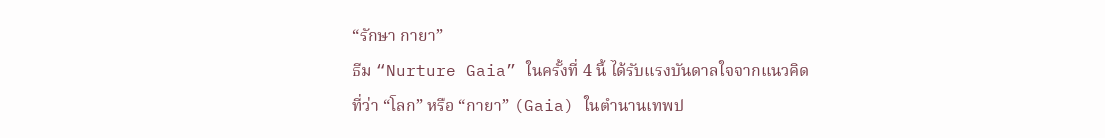“รักษา กายา”
ธีม “Nurture Gaia” ในครั้งที่ 4 นี้ ได้รับแรงบันดาลใจจากแนวคิดที่ว่า “โลก” หรือ “กายา” (Gaia) ในตำนานเทพป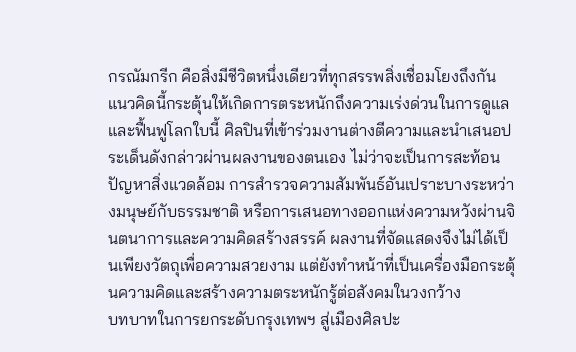กรณัมกรีก คือสิ่งมีชีวิตหนึ่งเดียวที่ทุกสรรพสิ่งเชื่อมโยงถึงกัน แนวคิดนี้กระตุ้นให้เกิดการตระหนักถึงความเร่งด่วนในการดูแลและฟื้นฟูโลกใบนี้ ศิลปินที่เข้าร่วมงานต่างตีความและนำเสนอประเด็นดังกล่าวผ่านผลงานของตนเอง ไม่ว่าจะเป็นการสะท้อนปัญหาสิ่งแวดล้อม การสำรวจความสัมพันธ์อันเปราะบางระหว่างมนุษย์กับธรรมชาติ หรือการเสนอทางออกแห่งความหวังผ่านจินตนาการและความคิดสร้างสรรค์ ผลงานที่จัดแสดงจึงไม่ได้เป็นเพียงวัตถุเพื่อความสวยงาม แต่ยังทำหน้าที่เป็นเครื่องมือกระตุ้นความคิดและสร้างความตระหนักรู้ต่อสังคมในวงกว้าง
บทบาทในการยกระดับกรุงเทพฯ สู่เมืองศิลปะ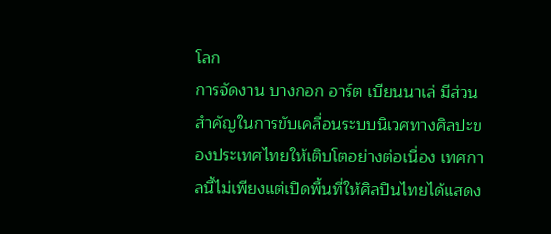โลก
การจัดงาน บางกอก อาร์ต เบียนนาเล่ มีส่วนสำคัญในการขับเคลื่อนระบบนิเวศทางศิลปะของประเทศไทยให้เติบโตอย่างต่อเนื่อง เทศกาลนี้ไม่เพียงแต่เปิดพื้นที่ให้ศิลปินไทยได้แสดง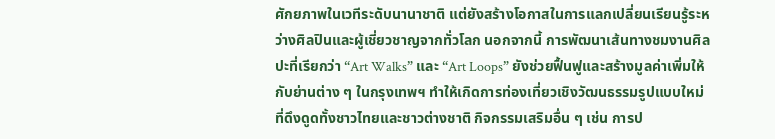ศักยภาพในเวทีระดับนานาชาติ แต่ยังสร้างโอกาสในการแลกเปลี่ยนเรียนรู้ระหว่างศิลปินและผู้เชี่ยวชาญจากทั่วโลก นอกจากนี้ การพัฒนาเส้นทางชมงานศิลปะที่เรียกว่า “Art Walks” และ “Art Loops” ยังช่วยฟื้นฟูและสร้างมูลค่าเพิ่มให้กับย่านต่าง ๆ ในกรุงเทพฯ ทำให้เกิดการท่องเที่ยวเชิงวัฒนธรรมรูปแบบใหม่ที่ดึงดูดทั้งชาวไทยและชาวต่างชาติ กิจกรรมเสริมอื่น ๆ เช่น การป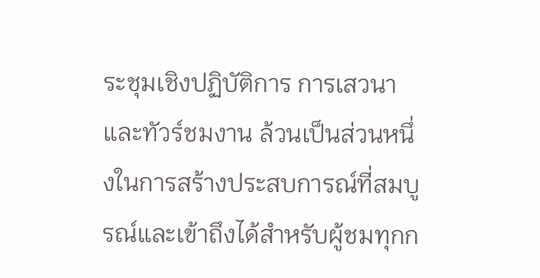ระชุมเชิงปฏิบัติการ การเสวนา และทัวร์ชมงาน ล้วนเป็นส่วนหนึ่งในการสร้างประสบการณ์ที่สมบูรณ์และเข้าถึงได้สำหรับผู้ชมทุกก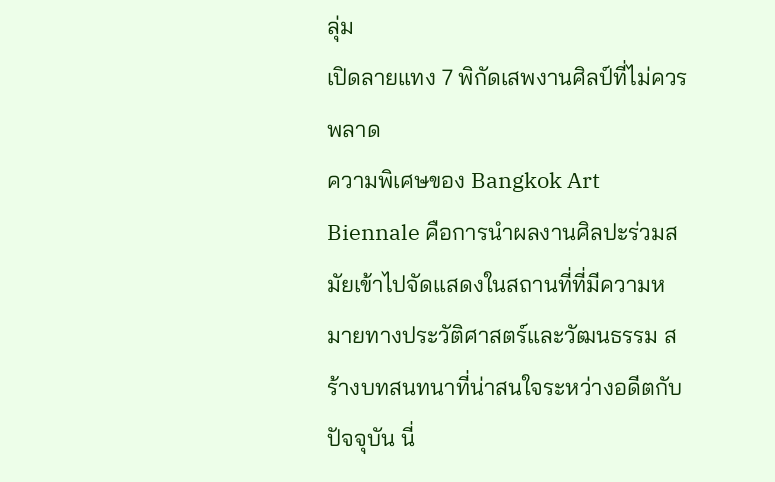ลุ่ม
เปิดลายแทง 7 พิกัดเสพงานศิลป์ที่ไม่ควรพลาด
ความพิเศษของ Bangkok Art Biennale คือการนำผลงานศิลปะร่วมสมัยเข้าไปจัดแสดงในสถานที่ที่มีความหมายทางประวัติศาสตร์และวัฒนธรรม สร้างบทสนทนาที่น่าสนใจระหว่างอดีตกับปัจจุบัน นี่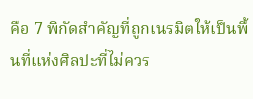คือ 7 พิกัดสำคัญที่ถูกเนรมิตให้เป็นพื้นที่แห่งศิลปะที่ไม่ควร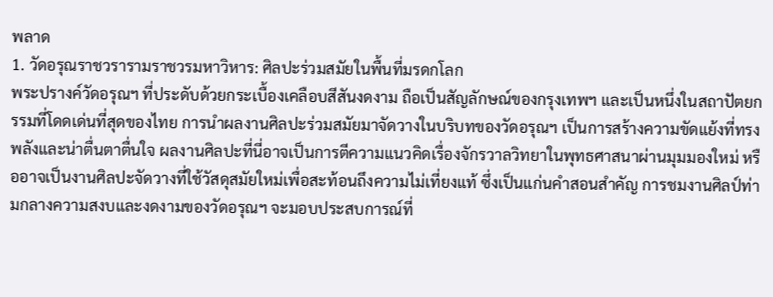พลาด
1. วัดอรุณราชวรารามราชวรมหาวิหาร: ศิลปะร่วมสมัยในพื้นที่มรดกโลก
พระปรางค์วัดอรุณฯ ที่ประดับด้วยกระเบื้องเคลือบสีสันงดงาม ถือเป็นสัญลักษณ์ของกรุงเทพฯ และเป็นหนึ่งในสถาปัตยกรรมที่โดดเด่นที่สุดของไทย การนำผลงานศิลปะร่วมสมัยมาจัดวางในบริบทของวัดอรุณฯ เป็นการสร้างความขัดแย้งที่ทรงพลังและน่าตื่นตาตื่นใจ ผลงานศิลปะที่นี่อาจเป็นการตีความแนวคิดเรื่องจักรวาลวิทยาในพุทธศาสนาผ่านมุมมองใหม่ หรืออาจเป็นงานศิลปะจัดวางที่ใช้วัสดุสมัยใหม่เพื่อสะท้อนถึงความไม่เที่ยงแท้ ซึ่งเป็นแก่นคำสอนสำคัญ การชมงานศิลป์ท่ามกลางความสงบและงดงามของวัดอรุณฯ จะมอบประสบการณ์ที่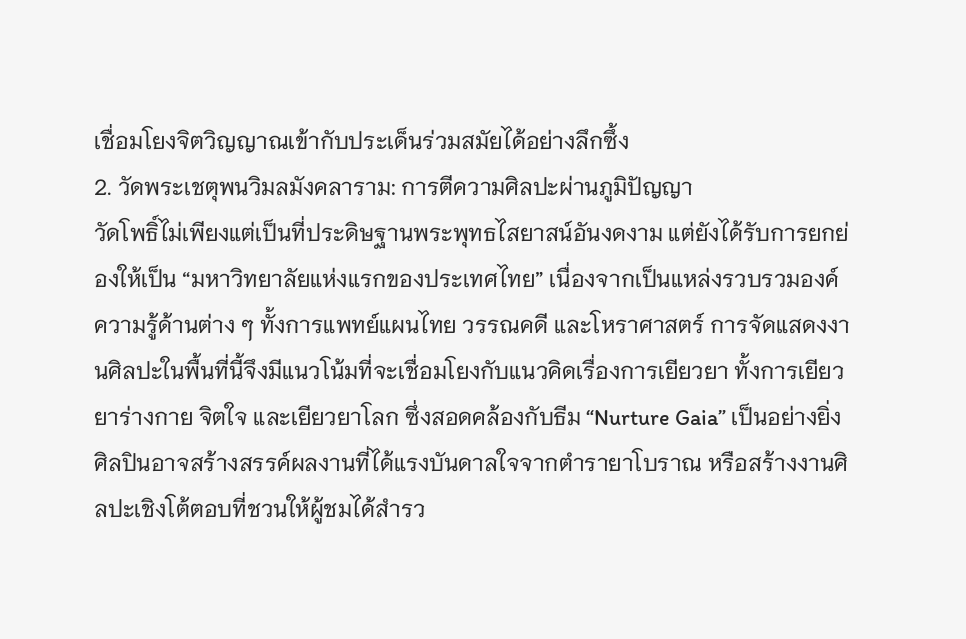เชื่อมโยงจิตวิญญาณเข้ากับประเด็นร่วมสมัยได้อย่างลึกซึ้ง
2. วัดพระเชตุพนวิมลมังคลาราม: การตีความศิลปะผ่านภูมิปัญญา
วัดโพธิ์ไม่เพียงแต่เป็นที่ประดิษฐานพระพุทธไสยาสน์อันงดงาม แต่ยังได้รับการยกย่องให้เป็น “มหาวิทยาลัยแห่งแรกของประเทศไทย” เนื่องจากเป็นแหล่งรวบรวมองค์ความรู้ด้านต่าง ๆ ทั้งการแพทย์แผนไทย วรรณคดี และโหราศาสตร์ การจัดแสดงงานศิลปะในพื้นที่นี้จึงมีแนวโน้มที่จะเชื่อมโยงกับแนวคิดเรื่องการเยียวยา ทั้งการเยียวยาร่างกาย จิตใจ และเยียวยาโลก ซึ่งสอดคล้องกับธีม “Nurture Gaia” เป็นอย่างยิ่ง ศิลปินอาจสร้างสรรค์ผลงานที่ได้แรงบันดาลใจจากตำรายาโบราณ หรือสร้างงานศิลปะเชิงโต้ตอบที่ชวนให้ผู้ชมได้สำรว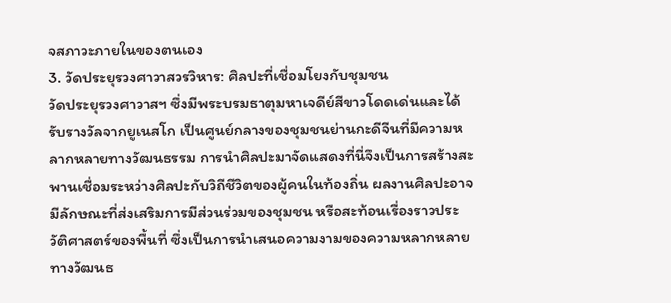จสภาวะภายในของตนเอง
3. วัดประยุรวงศาวาสวรวิหาร: ศิลปะที่เชื่อมโยงกับชุมชน
วัดประยุรวงศาวาสฯ ซึ่งมีพระบรมธาตุมหาเจดีย์สีขาวโดดเด่นและได้รับรางวัลจากยูเนสโก เป็นศูนย์กลางของชุมชนย่านกะดีจีนที่มีความหลากหลายทางวัฒนธรรม การนำศิลปะมาจัดแสดงที่นี่จึงเป็นการสร้างสะพานเชื่อมระหว่างศิลปะกับวิถีชีวิตของผู้คนในท้องถิ่น ผลงานศิลปะอาจมีลักษณะที่ส่งเสริมการมีส่วนร่วมของชุมชน หรือสะท้อนเรื่องราวประวัติศาสตร์ของพื้นที่ ซึ่งเป็นการนำเสนอความงามของความหลากหลายทางวัฒนธ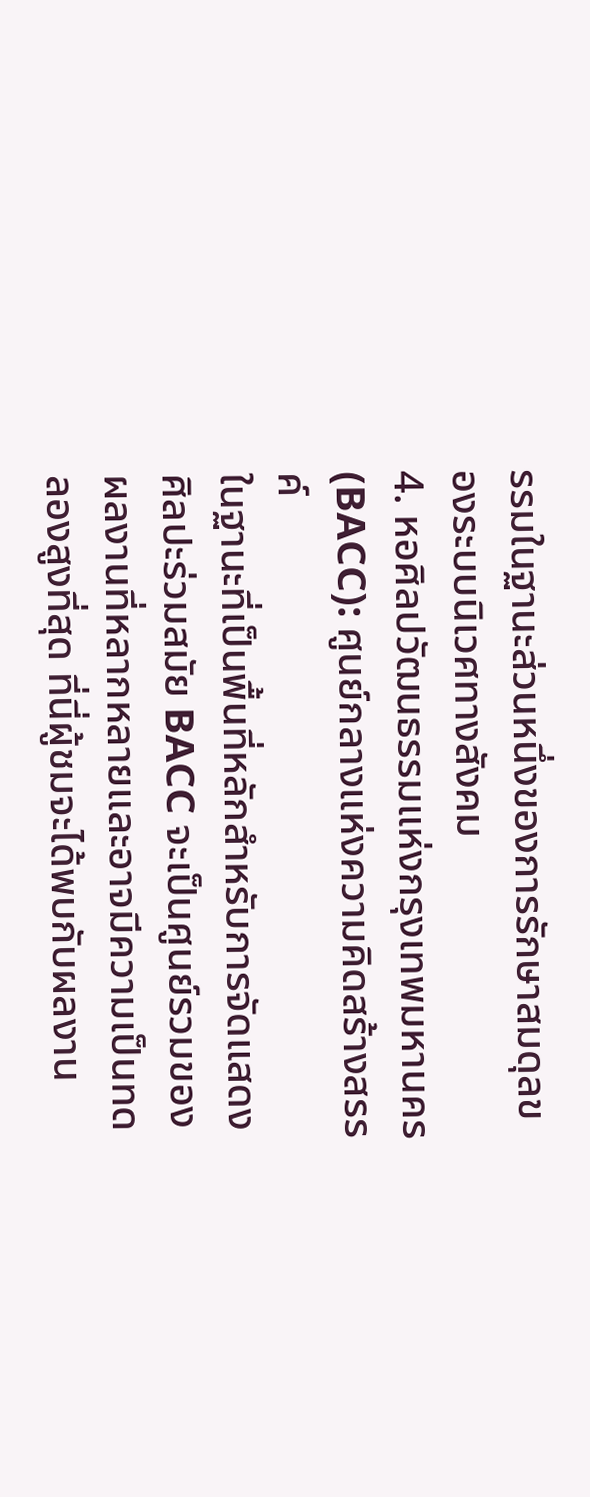รรมในฐานะส่วนหนึ่งของการรักษาสมดุลของระบบนิเวศทางสังคม
4. หอศิลปวัฒนธรรมแห่งกรุงเทพมหานคร (BACC): ศูนย์กลางแห่งความคิดสร้างสรรค์
ในฐานะที่เป็นพื้นที่หลักสำหรับการจัดแสดงศิลปะร่วมสมัย BACC จะเป็นศูนย์รวมของผลงานที่หลากหลายและอาจมีความเป็นทดลองสูงที่สุด ที่นี่ผู้ชมจะได้พบกับผลงาน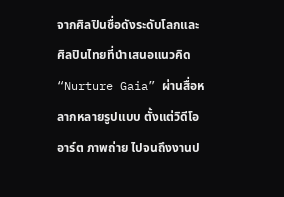จากศิลปินชื่อดังระดับโลกและศิลปินไทยที่นำเสนอแนวคิด “Nurture Gaia” ผ่านสื่อหลากหลายรูปแบบ ตั้งแต่วิดีโออาร์ต ภาพถ่าย ไปจนถึงงานป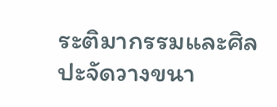ระติมากรรมและศิลปะจัดวางขนา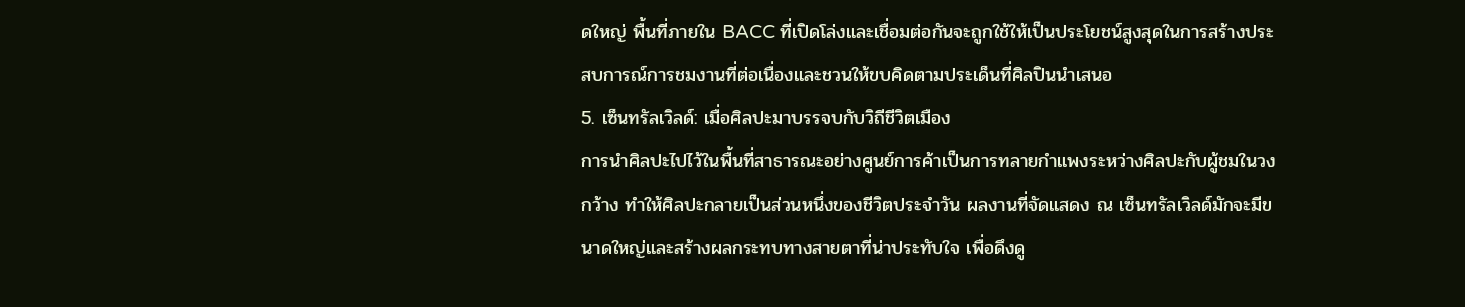ดใหญ่ พื้นที่ภายใน BACC ที่เปิดโล่งและเชื่อมต่อกันจะถูกใช้ให้เป็นประโยชน์สูงสุดในการสร้างประสบการณ์การชมงานที่ต่อเนื่องและชวนให้ขบคิดตามประเด็นที่ศิลปินนำเสนอ
5. เซ็นทรัลเวิลด์: เมื่อศิลปะมาบรรจบกับวิถีชีวิตเมือง
การนำศิลปะไปไว้ในพื้นที่สาธารณะอย่างศูนย์การค้าเป็นการทลายกำแพงระหว่างศิลปะกับผู้ชมในวงกว้าง ทำให้ศิลปะกลายเป็นส่วนหนึ่งของชีวิตประจำวัน ผลงานที่จัดแสดง ณ เซ็นทรัลเวิลด์มักจะมีขนาดใหญ่และสร้างผลกระทบทางสายตาที่น่าประทับใจ เพื่อดึงดู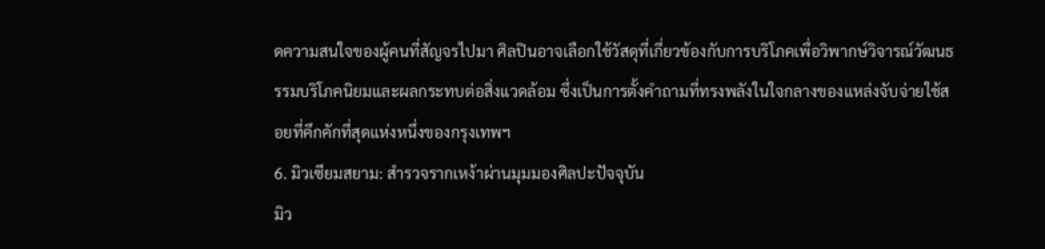ดความสนใจของผู้คนที่สัญจรไปมา ศิลปินอาจเลือกใช้วัสดุที่เกี่ยวข้องกับการบริโภคเพื่อวิพากษ์วิจารณ์วัฒนธรรมบริโภคนิยมและผลกระทบต่อสิ่งแวดล้อม ซึ่งเป็นการตั้งคำถามที่ทรงพลังในใจกลางของแหล่งจับจ่ายใช้สอยที่คึกคักที่สุดแห่งหนึ่งของกรุงเทพฯ
6. มิวเซียมสยาม: สำรวจรากเหง้าผ่านมุมมองศิลปะปัจจุบัน
มิว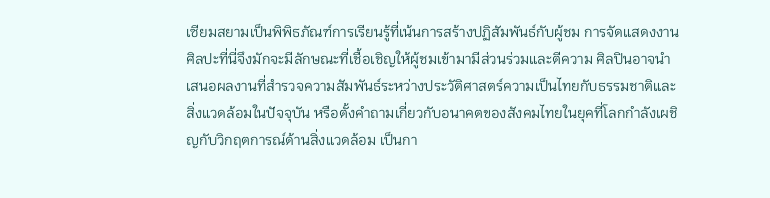เซียมสยามเป็นพิพิธภัณฑ์การเรียนรู้ที่เน้นการสร้างปฏิสัมพันธ์กับผู้ชม การจัดแสดงงานศิลปะที่นี่จึงมักจะมีลักษณะที่เชื้อเชิญให้ผู้ชมเข้ามามีส่วนร่วมและตีความ ศิลปินอาจนำเสนอผลงานที่สำรวจความสัมพันธ์ระหว่างประวัติศาสตร์ความเป็นไทยกับธรรมชาติและสิ่งแวดล้อมในปัจจุบัน หรือตั้งคำถามเกี่ยวกับอนาคตของสังคมไทยในยุคที่โลกกำลังเผชิญกับวิกฤตการณ์ด้านสิ่งแวดล้อม เป็นกา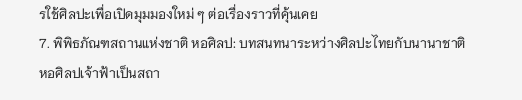รใช้ศิลปะเพื่อเปิดมุมมองใหม่ ๆ ต่อเรื่องราวที่คุ้นเคย
7. พิพิธภัณฑสถานแห่งชาติ หอศิลป: บทสนทนาระหว่างศิลปะไทยกับนานาชาติ
หอศิลปเจ้าฟ้าเป็นสถา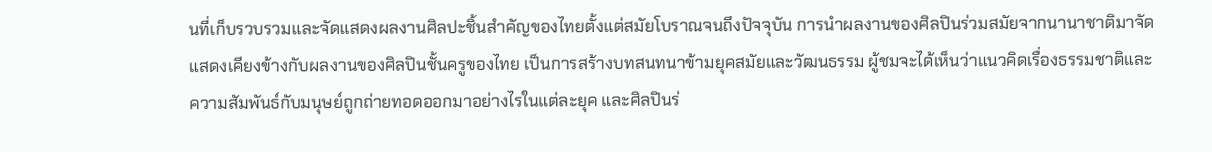นที่เก็บรวบรวมและจัดแสดงผลงานศิลปะชิ้นสำคัญของไทยตั้งแต่สมัยโบราณจนถึงปัจจุบัน การนำผลงานของศิลปินร่วมสมัยจากนานาชาติมาจัดแสดงเคียงข้างกับผลงานของศิลปินชั้นครูของไทย เป็นการสร้างบทสนทนาข้ามยุคสมัยและวัฒนธรรม ผู้ชมจะได้เห็นว่าแนวคิดเรื่องธรรมชาติและความสัมพันธ์กับมนุษย์ถูกถ่ายทอดออกมาอย่างไรในแต่ละยุค และศิลปินร่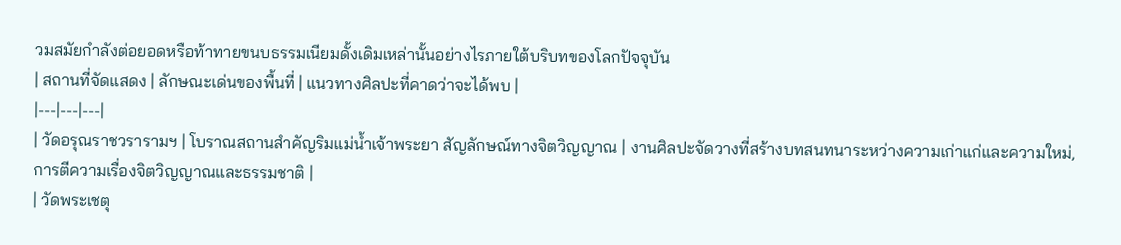วมสมัยกำลังต่อยอดหรือท้าทายขนบธรรมเนียมดั้งเดิมเหล่านั้นอย่างไรภายใต้บริบทของโลกปัจจุบัน
| สถานที่จัดแสดง | ลักษณะเด่นของพื้นที่ | แนวทางศิลปะที่คาดว่าจะได้พบ |
|---|---|---|
| วัดอรุณราชวรารามฯ | โบราณสถานสำคัญริมแม่น้ำเจ้าพระยา สัญลักษณ์ทางจิตวิญญาณ | งานศิลปะจัดวางที่สร้างบทสนทนาระหว่างความเก่าแก่และความใหม่, การตีความเรื่องจิตวิญญาณและธรรมชาติ |
| วัดพระเชตุ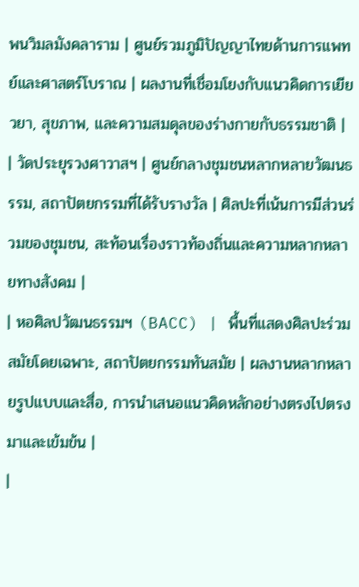พนวิมลมังคลาราม | ศูนย์รวมภูมิปัญญาไทยด้านการแพทย์และศาสตร์โบราณ | ผลงานที่เชื่อมโยงกับแนวคิดการเยียวยา, สุขภาพ, และความสมดุลของร่างกายกับธรรมชาติ |
| วัดประยุรวงศาวาสฯ | ศูนย์กลางชุมชนหลากหลายวัฒนธรรม, สถาปัตยกรรมที่ได้รับรางวัล | ศิลปะที่เน้นการมีส่วนร่วมของชุมชน, สะท้อนเรื่องราวท้องถิ่นและความหลากหลายทางสังคม |
| หอศิลปวัฒนธรรมฯ (BACC) | พื้นที่แสดงศิลปะร่วมสมัยโดยเฉพาะ, สถาปัตยกรรมทันสมัย | ผลงานหลากหลายรูปแบบและสื่อ, การนำเสนอแนวคิดหลักอย่างตรงไปตรงมาและเข้มข้น |
|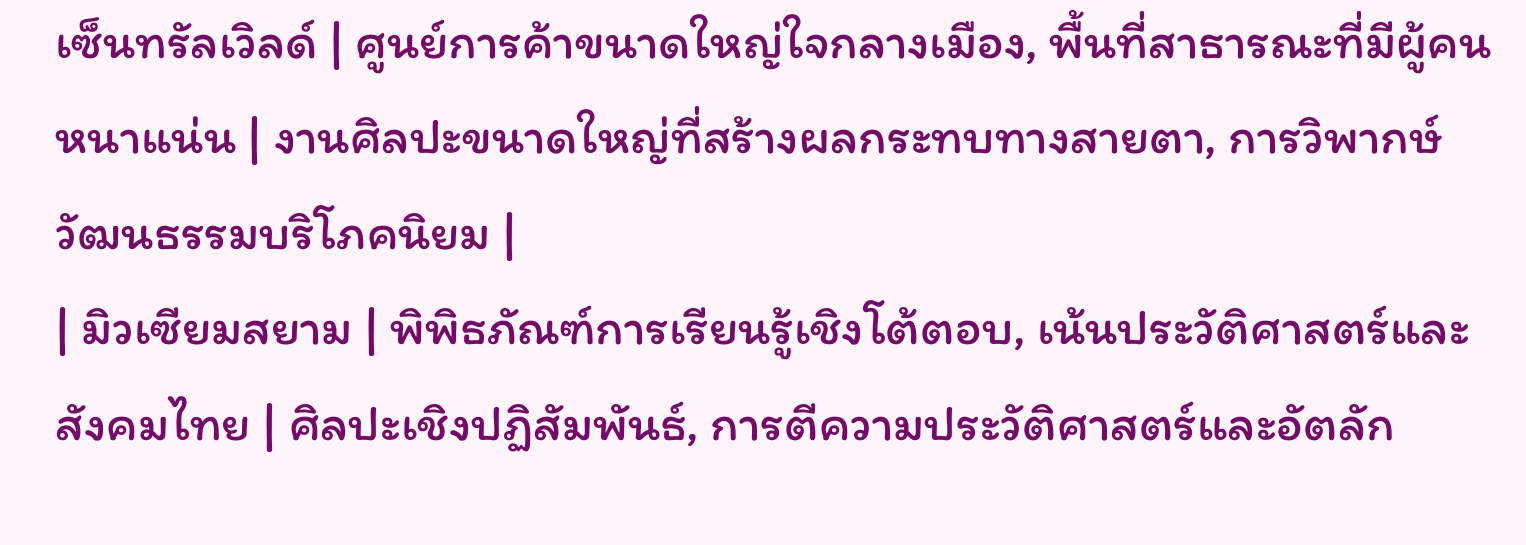เซ็นทรัลเวิลด์ | ศูนย์การค้าขนาดใหญ่ใจกลางเมือง, พื้นที่สาธารณะที่มีผู้คนหนาแน่น | งานศิลปะขนาดใหญ่ที่สร้างผลกระทบทางสายตา, การวิพากษ์วัฒนธรรมบริโภคนิยม |
| มิวเซียมสยาม | พิพิธภัณฑ์การเรียนรู้เชิงโต้ตอบ, เน้นประวัติศาสตร์และสังคมไทย | ศิลปะเชิงปฏิสัมพันธ์, การตีความประวัติศาสตร์และอัตลัก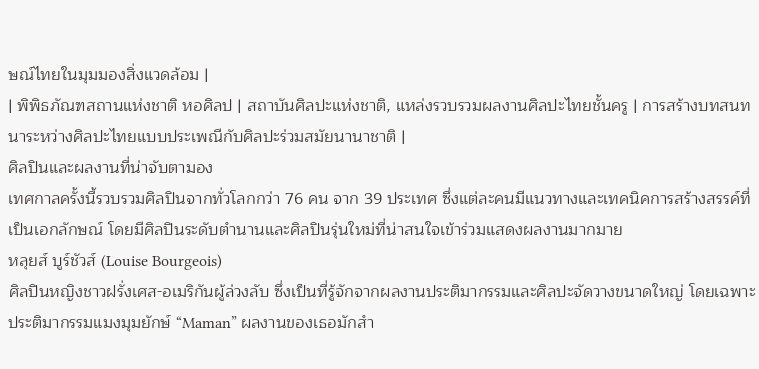ษณ์ไทยในมุมมองสิ่งแวดล้อม |
| พิพิธภัณฑสถานแห่งชาติ หอศิลป | สถาบันศิลปะแห่งชาติ, แหล่งรวบรวมผลงานศิลปะไทยชั้นครู | การสร้างบทสนทนาระหว่างศิลปะไทยแบบประเพณีกับศิลปะร่วมสมัยนานาชาติ |
ศิลปินและผลงานที่น่าจับตามอง
เทศกาลครั้งนี้รวบรวมศิลปินจากทั่วโลกกว่า 76 คน จาก 39 ประเทศ ซึ่งแต่ละคนมีแนวทางและเทคนิคการสร้างสรรค์ที่เป็นเอกลักษณ์ โดยมีศิลปินระดับตำนานและศิลปินรุ่นใหม่ที่น่าสนใจเข้าร่วมแสดงผลงานมากมาย
หลุยส์ บูร์ชัวส์ (Louise Bourgeois)
ศิลปินหญิงชาวฝรั่งเศส-อเมริกันผู้ล่วงลับ ซึ่งเป็นที่รู้จักจากผลงานประติมากรรมและศิลปะจัดวางขนาดใหญ่ โดยเฉพาะประติมากรรมแมงมุมยักษ์ “Maman” ผลงานของเธอมักสำ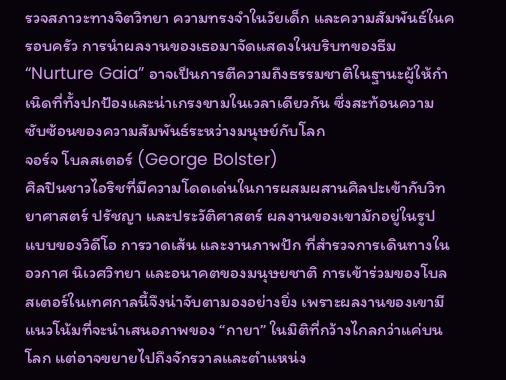รวจสภาวะทางจิตวิทยา ความทรงจำในวัยเด็ก และความสัมพันธ์ในครอบครัว การนำผลงานของเธอมาจัดแสดงในบริบทของธีม “Nurture Gaia” อาจเป็นการตีความถึงธรรมชาติในฐานะผู้ให้กำเนิดที่ทั้งปกป้องและน่าเกรงขามในเวลาเดียวกัน ซึ่งสะท้อนความซับซ้อนของความสัมพันธ์ระหว่างมนุษย์กับโลก
จอร์จ โบลสเตอร์ (George Bolster)
ศิลปินชาวไอริชที่มีความโดดเด่นในการผสมผสานศิลปะเข้ากับวิทยาศาสตร์ ปรัชญา และประวัติศาสตร์ ผลงานของเขามักอยู่ในรูปแบบของวิดีโอ การวาดเส้น และงานภาพปัก ที่สำรวจการเดินทางในอวกาศ นิเวศวิทยา และอนาคตของมนุษยชาติ การเข้าร่วมของโบลสเตอร์ในเทศกาลนี้จึงน่าจับตามองอย่างยิ่ง เพราะผลงานของเขามีแนวโน้มที่จะนำเสนอภาพของ “กายา” ในมิติที่กว้างไกลกว่าแค่บนโลก แต่อาจขยายไปถึงจักรวาลและตำแหน่ง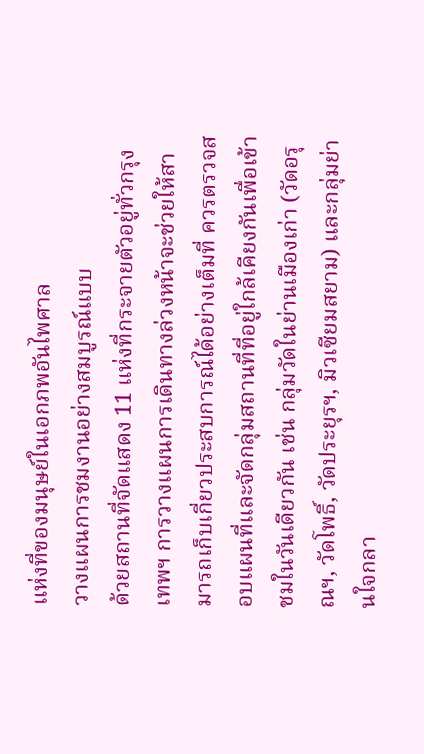แห่งที่ของมนุษย์ในเอกภพอันไพศาล
วางแผนการชมงานอย่างสมบูรณ์แบบ
ด้วยสถานที่จัดแสดง 11 แห่งที่กระจายตัวอยู่ทั่วกรุงเทพฯ การวางแผนการเดินทางล่วงหน้าจะช่วยให้สามารถเก็บเกี่ยวประสบการณ์ได้อย่างเต็มที่ ควรตรวจสอบแผนที่และจัดกลุ่มสถานที่ที่อยู่ใกล้เคียงกันเพื่อเข้าชมในวันเดียวกัน เช่น กลุ่มวัดในย่านเมืองเก่า (วัดอรุณฯ, วัดโพธิ์, วัดประยุรฯ, มิวเซียมสยาม) และกลุ่มย่านใจกลา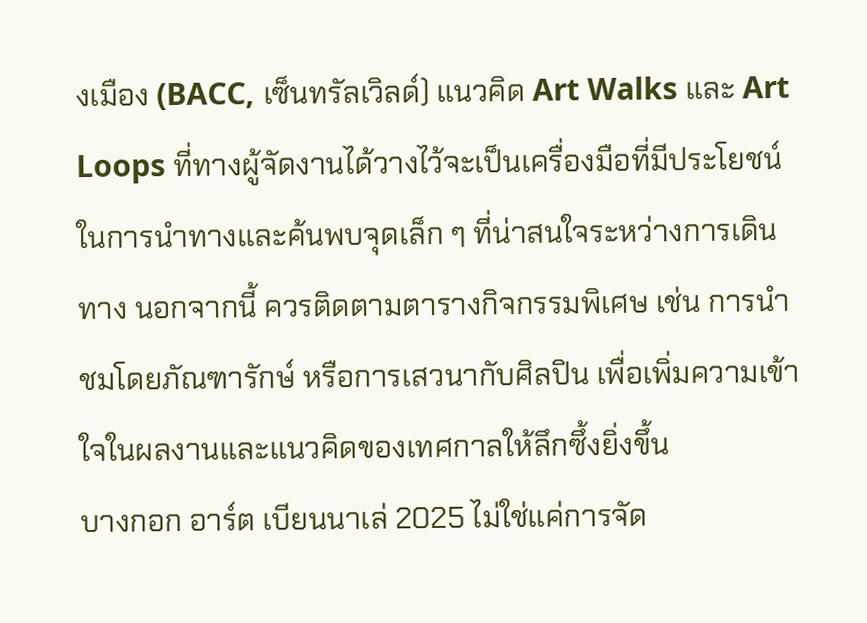งเมือง (BACC, เซ็นทรัลเวิลด์) แนวคิด Art Walks และ Art Loops ที่ทางผู้จัดงานได้วางไว้จะเป็นเครื่องมือที่มีประโยชน์ในการนำทางและค้นพบจุดเล็ก ๆ ที่น่าสนใจระหว่างการเดินทาง นอกจากนี้ ควรติดตามตารางกิจกรรมพิเศษ เช่น การนำชมโดยภัณฑารักษ์ หรือการเสวนากับศิลปิน เพื่อเพิ่มความเข้าใจในผลงานและแนวคิดของเทศกาลให้ลึกซึ้งยิ่งขึ้น
บางกอก อาร์ต เบียนนาเล่ 2025 ไม่ใช่แค่การจัด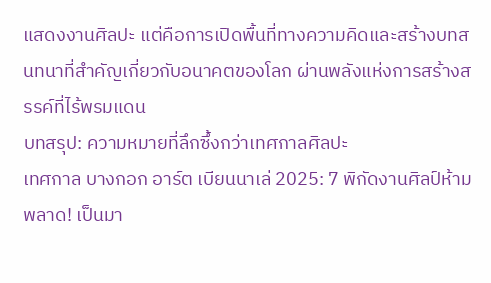แสดงงานศิลปะ แต่คือการเปิดพื้นที่ทางความคิดและสร้างบทสนทนาที่สำคัญเกี่ยวกับอนาคตของโลก ผ่านพลังแห่งการสร้างสรรค์ที่ไร้พรมแดน
บทสรุป: ความหมายที่ลึกซึ้งกว่าเทศกาลศิลปะ
เทศกาล บางกอก อาร์ต เบียนนาเล่ 2025: 7 พิกัดงานศิลป์ห้ามพลาด! เป็นมา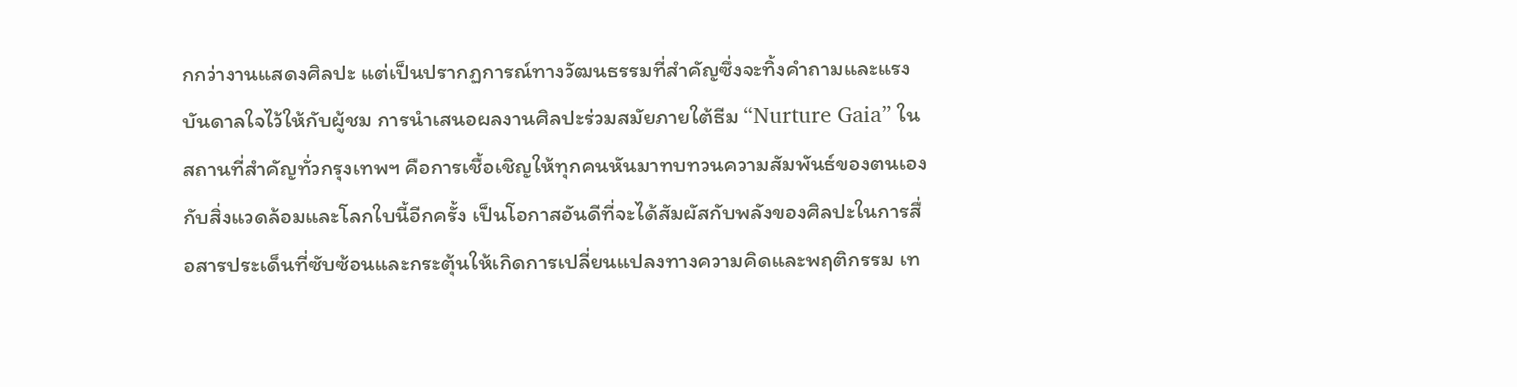กกว่างานแสดงศิลปะ แต่เป็นปรากฏการณ์ทางวัฒนธรรมที่สำคัญซึ่งจะทิ้งคำถามและแรงบันดาลใจไว้ให้กับผู้ชม การนำเสนอผลงานศิลปะร่วมสมัยภายใต้ธีม “Nurture Gaia” ในสถานที่สำคัญทั่วกรุงเทพฯ คือการเชื้อเชิญให้ทุกคนหันมาทบทวนความสัมพันธ์ของตนเองกับสิ่งแวดล้อมและโลกใบนี้อีกครั้ง เป็นโอกาสอันดีที่จะได้สัมผัสกับพลังของศิลปะในการสื่อสารประเด็นที่ซับซ้อนและกระตุ้นให้เกิดการเปลี่ยนแปลงทางความคิดและพฤติกรรม เท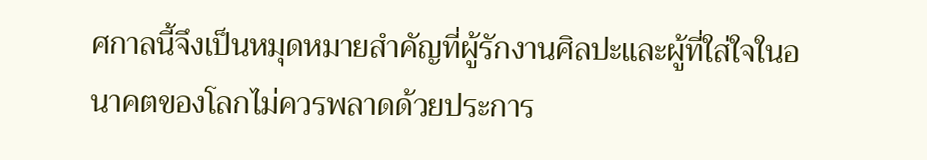ศกาลนี้จึงเป็นหมุดหมายสำคัญที่ผู้รักงานศิลปะและผู้ที่ใส่ใจในอนาคตของโลกไม่ควรพลาดด้วยประการ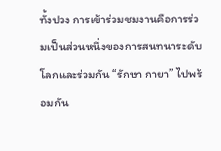ทั้งปวง การเข้าร่วมชมงานคือการร่วมเป็นส่วนหนึ่งของการสนทนาระดับโลกและร่วมกัน “รักษา กายา” ไปพร้อมกัน